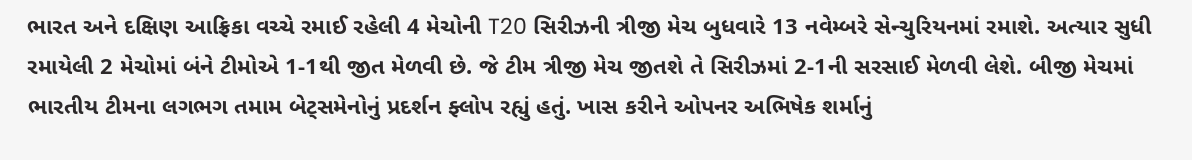ભારત અને દક્ષિણ આફ્રિકા વચ્ચે રમાઈ રહેલી 4 મેચોની T20 સિરીઝની ત્રીજી મેચ બુધવારે 13 નવેમ્બરે સેન્ચુરિયનમાં રમાશે. અત્યાર સુધી રમાયેલી 2 મેચોમાં બંને ટીમોએ 1-1થી જીત મેળવી છે. જે ટીમ ત્રીજી મેચ જીતશે તે સિરીઝમાં 2-1ની સરસાઈ મેળવી લેશે. બીજી મેચમાં ભારતીય ટીમના લગભગ તમામ બેટ્સમેનોનું પ્રદર્શન ફ્લોપ રહ્યું હતું. ખાસ કરીને ઓપનર અભિષેક શર્માનું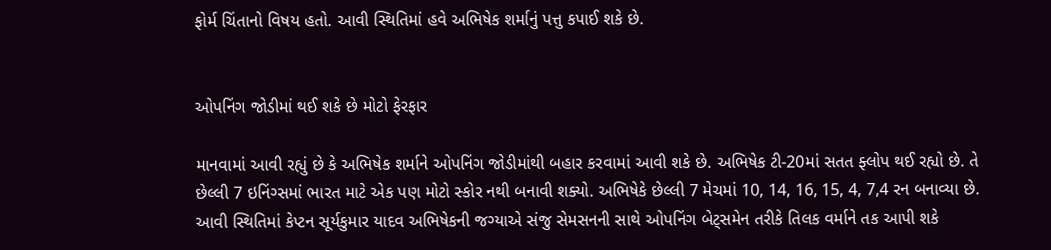ફોર્મ ચિંતાનો વિષય હતો. આવી સ્થિતિમાં હવે અભિષેક શર્માનું પત્તુ કપાઈ શકે છે.


ઓપનિંગ જોડીમાં થઈ શકે છે મોટો ફેરફાર

માનવામાં આવી રહ્યું છે કે અભિષેક શર્માને ઓપનિંગ જોડીમાંથી બહાર કરવામાં આવી શકે છે. અભિષેક ટી-20માં સતત ફ્લોપ થઈ રહ્યો છે. તે છેલ્લી 7 ઇનિંગ્સમાં ભારત માટે એક પણ મોટો સ્કોર નથી બનાવી શક્યો. અભિષેકે છેલ્લી 7 મેચમાં 10, 14, 16, 15, 4, 7,4 રન બનાવ્યા છે. આવી સ્થિતિમાં કેપ્ટન સૂર્યકુમાર યાદવ અભિષેકની જગ્યાએ સંજુ સેમસનની સાથે ઓપનિંગ બેટ્સમેન તરીકે તિલક વર્માને તક આપી શકે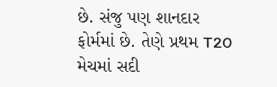છે. સંજુ પણ શાનદાર ફોર્મમાં છે. તેણે પ્રથમ T20 મેચમાં સદી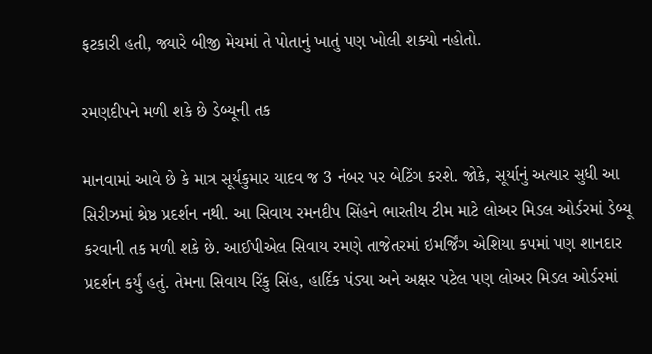ફટકારી હતી, જ્યારે બીજી મેચમાં તે પોતાનું ખાતું પણ ખોલી શક્યો નહોતો.

રમણદીપને મળી શકે છે ડેબ્યૂની તક

માનવામાં આવે છે કે માત્ર સૂર્યકુમાર યાદવ જ 3 નંબર પર બેટિંગ કરશે. જોકે, સૂર્યાનું અત્યાર સુધી આ સિરીઝમાં શ્રેષ્ઠ પ્રદર્શન નથી. આ સિવાય રમનદીપ સિંહને ભારતીય ટીમ માટે લોઅર મિડલ ઓર્ડરમાં ડેબ્યૂ કરવાની તક મળી શકે છે. આઈપીએલ સિવાય રમણે તાજેતરમાં ઇમર્જિંગ એશિયા કપમાં પણ શાનદાર પ્રદર્શન કર્યું હતું. તેમના સિવાય રિંકુ સિંહ, હાર્દિક પંડ્યા અને અક્ષર પટેલ પણ લોઅર મિડલ ઓર્ડરમાં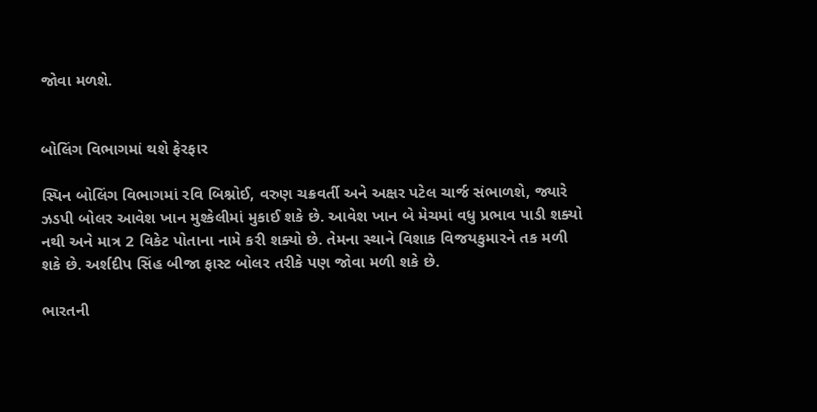જોવા મળશે.


બોલિંગ વિભાગમાં થશે ફેરફાર

સ્પિન બોલિંગ વિભાગમાં રવિ બિશ્નોઈ, વરુણ ચક્રવર્તી અને અક્ષર પટેલ ચાર્જ સંભાળશે, જ્યારે ઝડપી બોલર આવેશ ખાન મુશ્કેલીમાં મુકાઈ શકે છે. આવેશ ખાન બે મેચમાં વધુ પ્રભાવ પાડી શક્યો નથી અને માત્ર 2 વિકેટ પોતાના નામે કરી શક્યો છે. તેમના સ્થાને વિશાક વિજયકુમારને તક મળી શકે છે. અર્શદીપ સિંહ બીજા ફાસ્ટ બોલર તરીકે પણ જોવા મળી શકે છે.

ભારતની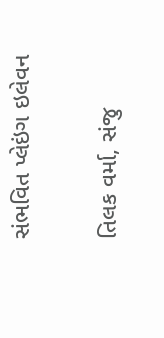સંભવિત પ્લેઇંગ ઇલેવન

તિલક વર્મા, સંજુ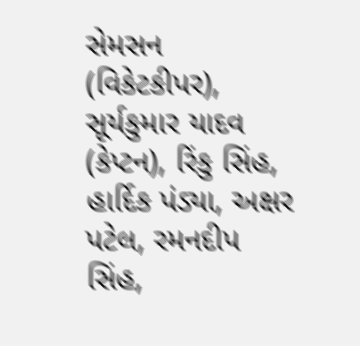સેમસન (વિકેટકીપર), સૂર્યકુમાર યાદવ (કેપ્ટન), રિંકુ સિંહ, હાર્દિક પંડ્યા, અક્ષર પટેલ, રમનદીપ સિંહ,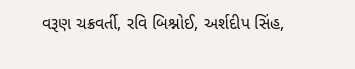વરૂણ ચક્રવર્તી, રવિ બિશ્નોઈ, અર્શદીપ સિંહ,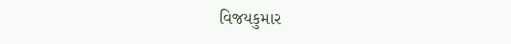વિજયકુમાર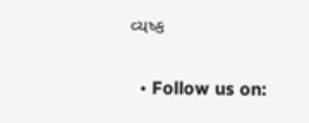વ્યષ્ક

  • Follow us on: